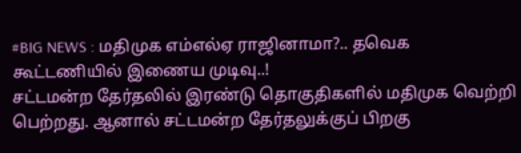#BIG NEWS : மதிமுக எம்எல்ஏ ராஜினாமா?.. தவெக கூட்டணியில் இணைய முடிவு..!
சட்டமன்ற தேர்தலில் இரண்டு தொகுதிகளில் மதிமுக வெற்றி பெற்றது. ஆனால் சட்டமன்ற தேர்தலுக்குப் பிறகு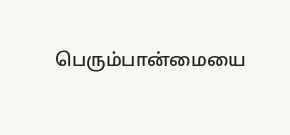பெரும்பான்மையை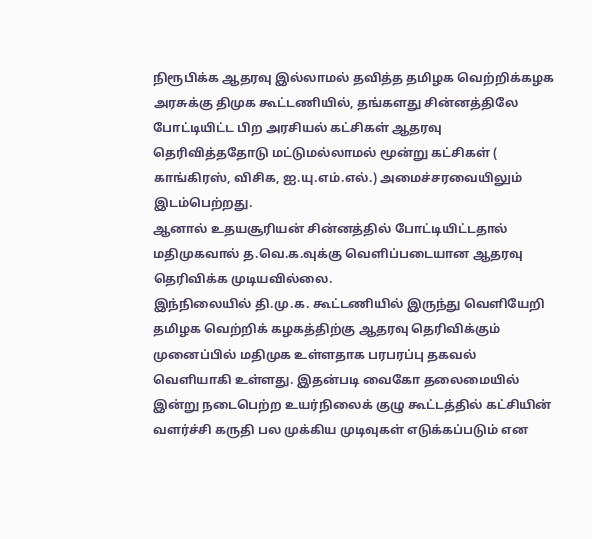நிரூபிக்க ஆதரவு இல்லாமல் தவித்த தமிழக வெற்றிக்கழக அரசுக்கு திமுக கூட்டணியில், தங்களது சின்னத்திலே போட்டியிட்ட பிற அரசியல் கட்சிகள் ஆதரவு தெரிவித்ததோடு மட்டுமல்லாமல் மூன்று கட்சிகள் ( காங்கிரஸ், விசிக, ஐ.யு.எம்.எல்.) அமைச்சரவையிலும் இடம்பெற்றது.
ஆனால் உதயசூரியன் சின்னத்தில் போட்டியிட்டதால் மதிமுகவால் த.வெ.க.வுக்கு வெளிப்படையான ஆதரவு தெரிவிக்க முடியவில்லை.
இந்நிலையில் தி.மு.க. கூட்டணியில் இருந்து வெளியேறி தமிழக வெற்றிக் கழகத்திற்கு ஆதரவு தெரிவிக்கும் முனைப்பில் மதிமுக உள்ளதாக பரபரப்பு தகவல் வெளியாகி உள்ளது. இதன்படி வைகோ தலைமையில் இன்று நடைபெற்ற உயர்நிலைக் குழு கூட்டத்தில் கட்சியின் வளர்ச்சி கருதி பல முக்கிய முடிவுகள் எடுக்கப்படும் என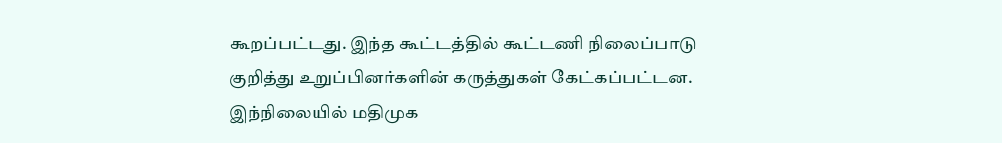கூறப்பட்டது. இந்த கூட்டத்தில் கூட்டணி நிலைப்பாடு குறித்து உறுப்பினர்களின் கருத்துகள் கேட்கப்பட்டன.
இந்நிலையில் மதிமுக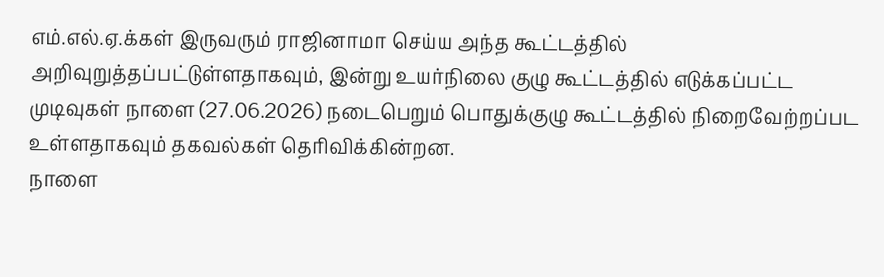எம்.எல்.ஏ.க்கள் இருவரும் ராஜினாமா செய்ய அந்த கூட்டத்தில் அறிவுறுத்தப்பட்டுள்ளதாகவும், இன்று உயர்நிலை குழு கூட்டத்தில் எடுக்கப்பட்ட முடிவுகள் நாளை (27.06.2026) நடைபெறும் பொதுக்குழு கூட்டத்தில் நிறைவேற்றப்பட உள்ளதாகவும் தகவல்கள் தெரிவிக்கின்றன.
நாளை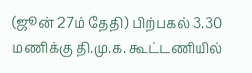(ஜூன் 27ம் தேதி) பிற்பகல் 3.30 மணிக்கு தி.மு.க. கூட்டணியில்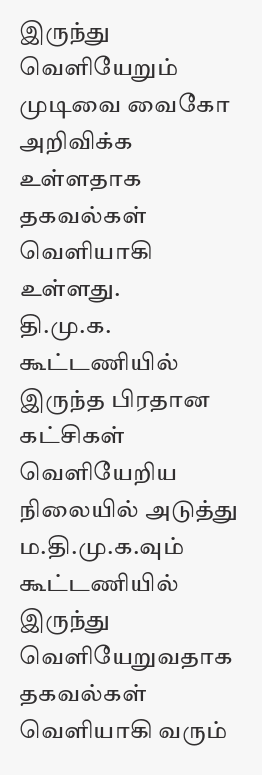இருந்து வெளியேறும் முடிவை வைகோ அறிவிக்க உள்ளதாக தகவல்கள் வெளியாகி உள்ளது.
தி.மு.க. கூட்டணியில் இருந்த பிரதான கட்சிகள் வெளியேறிய நிலையில் அடுத்து ம.தி.மு.க.வும் கூட்டணியில் இருந்து வெளியேறுவதாக தகவல்கள் வெளியாகி வரும்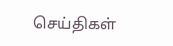செய்திகள்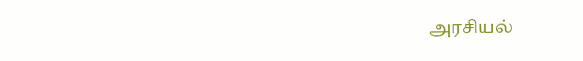அரசியல்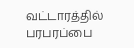வட்டாரத்தில் பரபரப்பை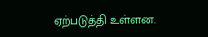ஏற்படுத்தி உள்ளன.